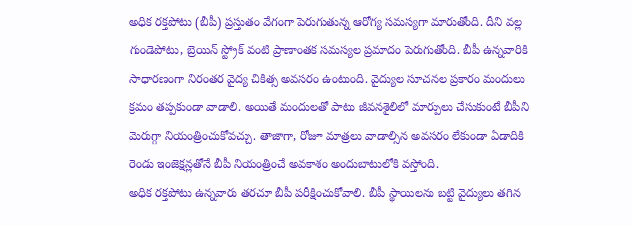అధిక రక్తపోటు (బీపీ) ప్రస్తుతం వేగంగా పెరుగుతున్న ఆరోగ్య సమస్యగా మారుతోంది. దీని వల్ల గుండెపోటు, బ్రెయిన్ స్ట్రోక్ వంటి ప్రాణాంతక సమస్యల ప్రమాదం పెరుగుతోంది. బీపీ ఉన్నవారికి సాధారణంగా నిరంతర వైద్య చికిత్స అవసరం ఉంటుంది. వైద్యుల సూచనల ప్రకారం మందులు క్రమం తప్పకుండా వాడాలి. అయితే మందులతో పాటు జీవనశైలిలో మార్పులు చేసుకుంటే బీపీని మెరుగ్గా నియంత్రించుకోవచ్చు. తాజాగా, రోజూ మాత్రలు వాడాల్సిన అవసరం లేకుండా ఏడాదికి రెండు ఇంజెక్షన్లతోనే బీపీ నియంత్రించే అవకాశం అందుబాటులోకి వస్తోంది.
అధిక రక్తపోటు ఉన్నవారు తరచూ బీపీ పరీక్షించుకోవాలి. బీపీ స్థాయిలను బట్టి వైద్యులు తగిన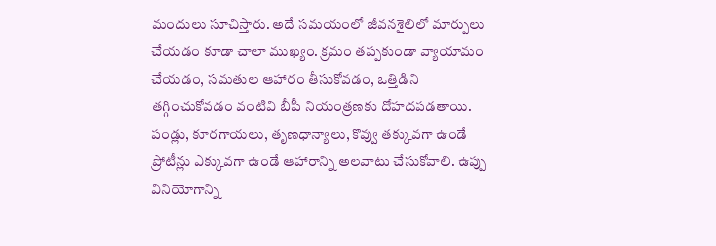మందులు సూచిస్తారు. అదే సమయంలో జీవనశైలిలో మార్పులు చేయడం కూడా చాలా ముఖ్యం. క్రమం తప్పకుండా వ్యాయామం చేయడం, సమతుల ఆహారం తీసుకోవడం, ఒత్తిడిని తగ్గించుకోవడం వంటివి బీపీ నియంత్రణకు దోహదపడతాయి.
పండ్లు, కూరగాయలు, తృణధాన్యాలు, కొవ్వు తక్కువగా ఉండే ప్రోటీన్లు ఎక్కువగా ఉండే ఆహారాన్ని అలవాటు చేసుకోవాలి. ఉప్పు వినియోగాన్ని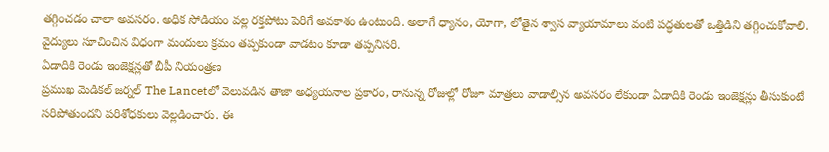తగ్గించడం చాలా అవసరం. అధిక సోడియం వల్ల రక్తపోటు పెరిగే అవకాశం ఉంటుంది. అలాగే ధ్యానం, యోగా, లోతైన శ్వాస వ్యాయామాలు వంటి పద్ధతులతో ఒత్తిడిని తగ్గించుకోవాలి. వైద్యులు సూచించిన విధంగా మందులు క్రమం తప్పకుండా వాడటం కూడా తప్పనిసరి.
ఏడాదికి రెండు ఇంజెక్షన్లతో బీపీ నియంత్రణ
ప్రముఖ మెడికల్ జర్నల్ The Lancetలో వెలువడిన తాజా అధ్యయనాల ప్రకారం, రానున్న రోజుల్లో రోజూ మాత్రలు వాడాల్సిన అవసరం లేకుండా ఏడాదికి రెండు ఇంజెక్షన్లు తీసుకుంటే సరిపోతుందని పరిశోధకులు వెల్లడించారు. ఈ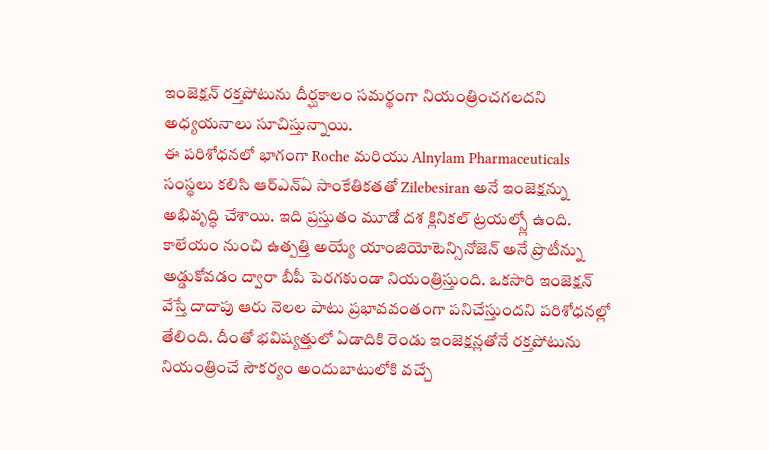ఇంజెక్షన్ రక్తపోటును దీర్ఘకాలం సమర్థంగా నియంత్రించగలదని అధ్యయనాలు సూచిస్తున్నాయి.
ఈ పరిశోధనలో భాగంగా Roche మరియు Alnylam Pharmaceuticals సంస్థలు కలిసి ఆర్ఎన్ఏ సాంకేతికతతో Zilebesiran అనే ఇంజెక్షన్ను అభివృద్ధి చేశాయి. ఇది ప్రస్తుతం మూడో దశ క్లినికల్ ట్రయల్స్లో ఉంది. కాలేయం నుంచి ఉత్పత్తి అయ్యే యాంజియోటెన్సినోజెన్ అనే ప్రొటీన్ను అడ్డుకోవడం ద్వారా బీపీ పెరగకుండా నియంత్రిస్తుంది. ఒకసారి ఇంజెక్షన్ వేస్తే దాదాపు ఆరు నెలల పాటు ప్రభావవంతంగా పనిచేస్తుందని పరిశోధనల్లో తేలింది. దీంతో భవిష్యత్తులో ఏడాదికి రెండు ఇంజెక్షన్లతోనే రక్తపోటును నియంత్రించే సౌకర్యం అందుబాటులోకి వచ్చే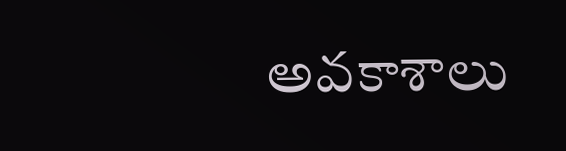అవకాశాలు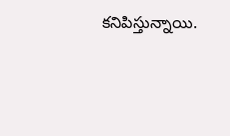కనిపిస్తున్నాయి.